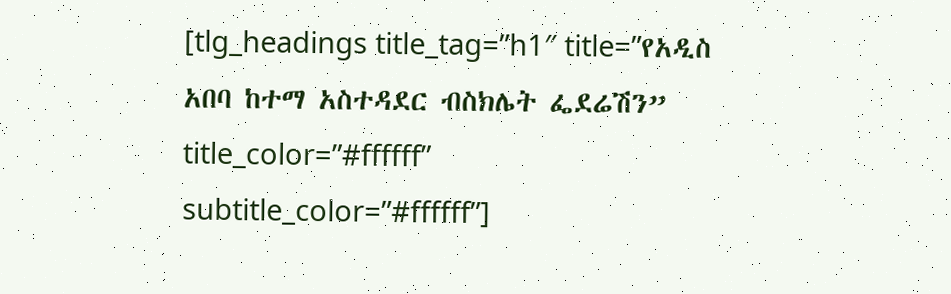[tlg_headings title_tag=”h1″ title=”የአዲስ አበባ ከተማ አስተዳደር ብስክሌት ፌደሬሽን” title_color=”#ffffff” subtitle_color=”#ffffff”]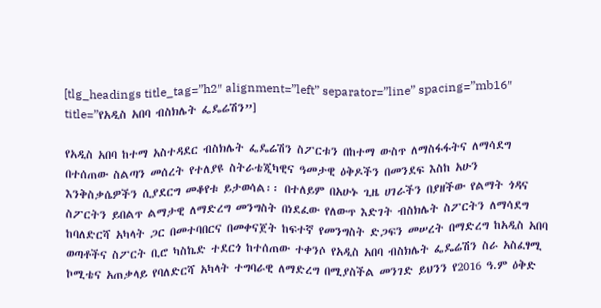[tlg_headings title_tag=”h2″ alignment=”left” separator=”line” spacing=”mb16″ title=”የአዲስ አበባ ብስክሌት ፌዴሬሽን”]

የአዲስ አበባ ከተማ አስተዳደር ብስክሌት ፌዴሬሽን ስፖርቱን በከተማ ውስጥ ለማስፋፋትና ለማሳደግ በተሰጠው ስልጣን መሰረት የተለያዩ ስትራቴጂካዊና ዓመታዊ ዕቅዶችን በመንደፍ እስከ አሁን እንቅስቃሴዎችን ሲያደርግ መቆየቱ ይታወሳል፡፡ በተለይም በአሁኑ ጊዜ ሀገራችን በያዘችው የልማት ጎዳና ስፖርትን ይበልጥ ልማታዊ ለማድረግ መንግስት በነደፈው የለውጥ እድገት ብስክሌት ስፖርትን ለማሳደግ ከባለድርሻ አካላት ጋር በመተባበርና በመቀናጀት ከፍተኛ የመንግስት ድጋፍን መሠረት በማድረግ ከአዲስ አበባ ወጣቶችና ስፖርት ቢሮ ካስኬድ ተደርጎ ከተሰጠው ተቀንሶ የአዲስ አበባ ብስክሌት ፌዴሬሽን ስራ አስፈፃሚ ኮሚቴና አጠቃላይ የባለድርሻ አካላት ተግባራዊ ለማድረግ በሚያስችል መንገድ ይህንን የ2016 ዓ.ም ዕቅድ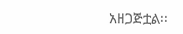አዘጋጅቷል፡፡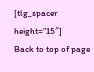[tlg_spacer height=”15″]
Back to top of page